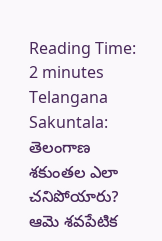Reading Time: 2 minutes
Telangana Sakuntala: తెలంగాణ శకుంతల ఎలా చనిపోయారు? ఆమె శవపేటిక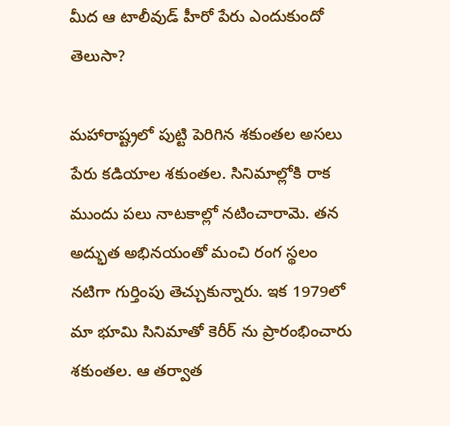మీద ఆ టాలీవుడ్ హీరో పేరు ఎందుకుందో తెలుసా?

మహారాష్ట్రలో పుట్టి పెరిగిన శకుంతల అసలు పేరు కడియాల శకుంతల. సినిమాల్లోకి రాక ముందు పలు నాటకాల్లో నటించారామె. తన అద్భుత అభినయంతో మంచి రంగ స్థలం నటిగా గుర్తింపు తెచ్చుకున్నారు. ఇక 1979లో మా భూమి సినిమాతో కెరీర్ ను ప్రారంభించారు శకుంతల. ఆ తర్వాత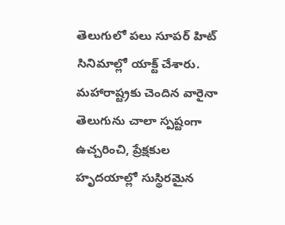తెలుగులో పలు సూపర్ హిట్ సినిమాల్లో యాక్ట్ చేశారు. మహారాష్ట్రకు చెందిన వారైనా తెలుగును చాలా స్పష్టంగా ఉచ్చరించి, ప్రేక్షకుల హృదయాల్లో సుస్థిరమైన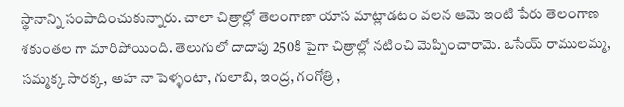స్థానాన్ని సంపాదించుకున్నారు. చాలా చిత్రాల్లో తెలంగాణా యాస మాట్లాడటం వలన ఆమె ఇంటి పేరు తెలంగాణ శకుంతల గా మారిపోయింది. తెలుగులో దాదాపు 250కి పైగా చిత్రాల్లో నటించి మెప్పించారామె. ఒసేయ్ రాములమ్మ, సమ్మక్క సారక్క, అహ నా పెళ్ళంటా, గులాబి, ఇంద్ర, గంగోత్రి ,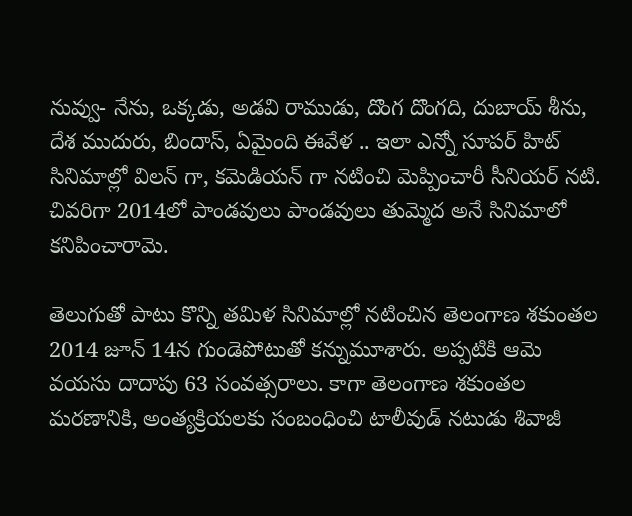నువ్వు- నేను, ఒక్కడు, అడవి రాముడు, దొంగ దొంగది, దుబాయ్ శీను, దేశ ముదురు, బిందాస్, ఏమైంది ఈవేళ .. ఇలా ఎన్నో సూపర్ హిట్ సినిమాల్లో విలన్ గా, కమెడియన్ గా నటించి మెప్పించారీ సీనియర్ నటి. చివరిగా 2014లో పాండవులు పాండవులు తుమ్మెద అనే సినిమాలో కనిపించారామె.

తెలుగుతో పాటు కొన్ని తమిళ సినిమాల్లో నటించిన తెలంగాణ శకుంతల 2014 జూన్ 14న గుండెపోటుతో కన్నుమూశారు. అప్పటికి ఆమె వయసు దాదాపు 63 సంవత్సరాలు. కాగా తెలంగాణ శకుంతల మరణానికి, అంత్యక్రియలకు సంబంధించి టాలీవుడ్ నటుడు శివాజీ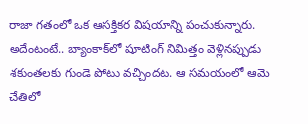రాజా గతంలో ఒక ఆసక్తికర విషయాన్ని పంచుకున్నారు. అదేంటంటే.. బ్యాంకాక్‌లో షూటింగ్ నిమిత్తం వెళ్లినప్పుడు శకుంతలకు గుండె పోటు వచ్చిందట. ఆ సమయంలో ఆమె చేతిలో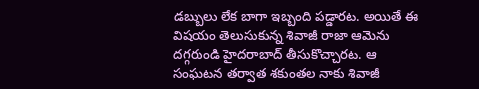డబ్బులు లేక బాగా ఇబ్బంది పడ్డారట. అయితే ఈ విషయం తెలుసుకున్న శివాజీ రాజా ఆమెను దగ్గరుండి హైదరాబాద్ తీసుకొచ్చారట. ఆ సంఘటన తర్వాత శకుంతల నాకు శివాజీ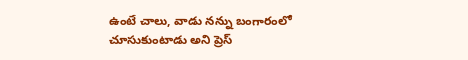ఉంటే చాలు, వాడు నన్ను బంగారంలో చూసుకుంటాడు అని ప్రెస్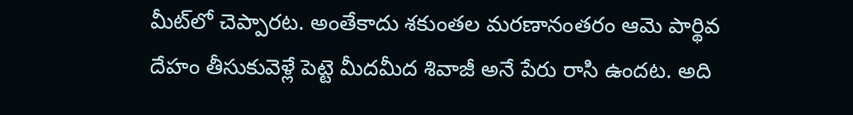మీట్‌లో చెప్పారట. అంతేకాదు శకుంతల మరణానంతరం ఆమె పార్థివ దేహం తీసుకువెళ్లే పెట్టె మీదమీద శివాజీ అనే పేరు రాసి ఉందట. అది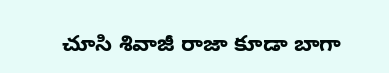చూసి శివాజీ రాజా కూడా బాగా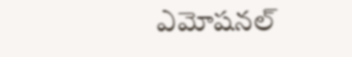ఎమోషనల్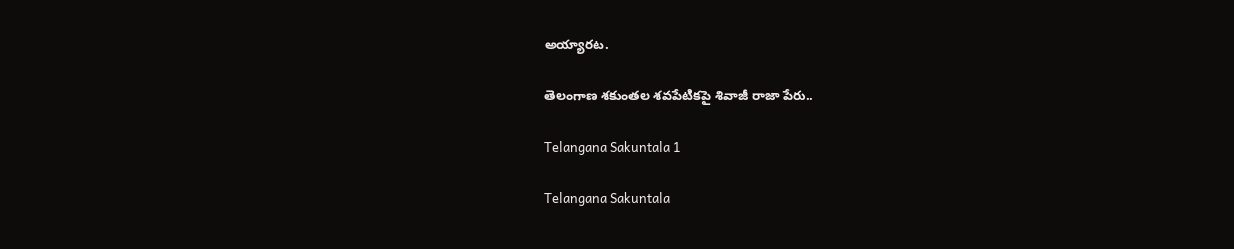అయ్యారట.

తెలంగాణ శకుంతల శవపేటికపై శివాజీ రాజా పేరు..

Telangana Sakuntala 1

Telangana Sakuntala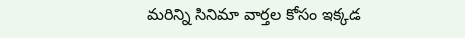మరిన్ని సినిమా వార్తల కోసం ఇక్కడ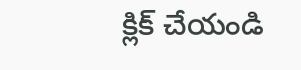క్లిక్ చేయండి